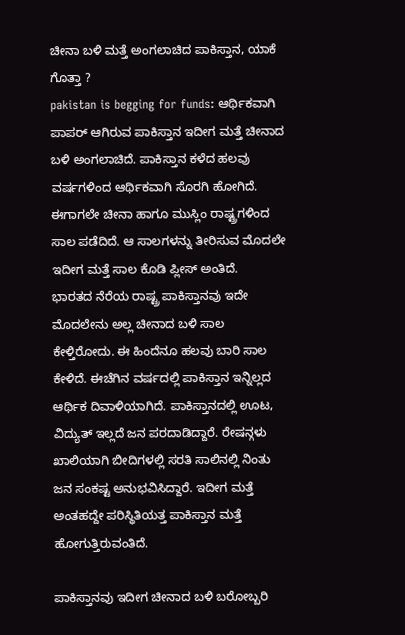ಚೀನಾ ಬಳಿ ಮತ್ತೆ ಅಂಗಲಾಚಿದ ಪಾಕಿಸ್ತಾನ, ಯಾಕೆ ಗೊತ್ತಾ ?
pakistan is begging for funds: ಆರ್ಥಿಕವಾಗಿ ಪಾಪರ್ ಆಗಿರುವ ಪಾಕಿಸ್ತಾನ ಇದೀಗ ಮತ್ತೆ ಚೀನಾದ ಬಳಿ ಅಂಗಲಾಚಿದೆ. ಪಾಕಿಸ್ತಾನ ಕಳೆದ ಹಲವು ವರ್ಷಗಳಿಂದ ಆರ್ಥಿಕವಾಗಿ ಸೊರಗಿ ಹೋಗಿದೆ. ಈಗಾಗಲೇ ಚೀನಾ ಹಾಗೂ ಮುಸ್ಲಿಂ ರಾಷ್ಟ್ರಗಳಿಂದ ಸಾಲ ಪಡೆದಿದೆ. ಆ ಸಾಲಗಳನ್ನು ತೀರಿಸುವ ಮೊದಲೇ ಇದೀಗ ಮತ್ತೆ ಸಾಲ ಕೊಡಿ ಪ್ಲೀಸ್ ಅಂತಿದೆ.
ಭಾರತದ ನೆರೆಯ ರಾಷ್ಟ್ರ ಪಾಕಿಸ್ತಾನವು ಇದೇ ಮೊದಲೇನು ಅಲ್ಲ ಚೀನಾದ ಬಳಿ ಸಾಲ ಕೇಳ್ತಿರೋದು. ಈ ಹಿಂದೆನೂ ಹಲವು ಬಾರಿ ಸಾಲ ಕೇಳಿದೆ. ಈಚೆಗಿನ ವರ್ಷದಲ್ಲಿ ಪಾಕಿಸ್ತಾನ ಇನ್ನಿಲ್ಲದ ಆರ್ಥಿಕ ದಿವಾಳಿಯಾಗಿದೆ. ಪಾಕಿಸ್ತಾನದಲ್ಲಿ ಊಟ, ವಿದ್ಯುತ್ ಇಲ್ಲದೆ ಜನ ಪರದಾಡಿದ್ದಾರೆ. ರೇಷನ್ಗಳು ಖಾಲಿಯಾಗಿ ಬೀದಿಗಳಲ್ಲಿ ಸರತಿ ಸಾಲಿನಲ್ಲಿ ನಿಂತು ಜನ ಸಂಕಷ್ಟ ಅನುಭವಿಸಿದ್ದಾರೆ. ಇದೀಗ ಮತ್ತೆ ಅಂತಹದ್ದೇ ಪರಿಸ್ಥಿತಿಯತ್ತ ಪಾಕಿಸ್ತಾನ ಮತ್ತೆ ಹೋಗುತ್ತಿರುವಂತಿದೆ.

ಪಾಕಿಸ್ತಾನವು ಇದೀಗ ಚೀನಾದ ಬಳಿ ಬರೋಬ್ಬರಿ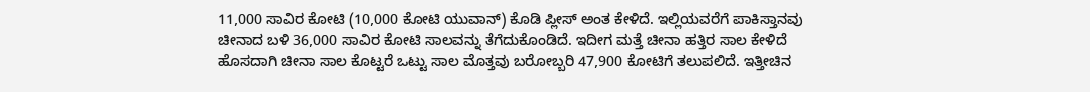11,000 ಸಾವಿರ ಕೋಟಿ (10,000 ಕೋಟಿ ಯುವಾನ್) ಕೊಡಿ ಪ್ಲೀಸ್ ಅಂತ ಕೇಳಿದೆ. ಇಲ್ಲಿಯವರೆಗೆ ಪಾಕಿಸ್ತಾನವು ಚೀನಾದ ಬಳಿ 36,000 ಸಾವಿರ ಕೋಟಿ ಸಾಲವನ್ನು ತೆಗೆದುಕೊಂಡಿದೆ. ಇದೀಗ ಮತ್ತೆ ಚೀನಾ ಹತ್ತಿರ ಸಾಲ ಕೇಳಿದೆ ಹೊಸದಾಗಿ ಚೀನಾ ಸಾಲ ಕೊಟ್ಟರೆ ಒಟ್ಟು ಸಾಲ ಮೊತ್ತವು ಬರೋಬ್ಬರಿ 47,900 ಕೋಟಿಗೆ ತಲುಪಲಿದೆ. ಇತ್ತೀಚಿನ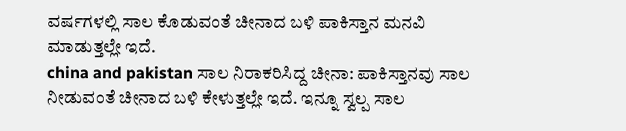ವರ್ಷಗಳಲ್ಲಿ ಸಾಲ ಕೊಡುವಂತೆ ಚೀನಾದ ಬಳಿ ಪಾಕಿಸ್ತಾನ ಮನವಿ ಮಾಡುತ್ತಲ್ಲೇ ಇದೆ.
china and pakistan ಸಾಲ ನಿರಾಕರಿಸಿದ್ದ ಚೀನಾ: ಪಾಕಿಸ್ತಾನವು ಸಾಲ ನೀಡುವಂತೆ ಚೀನಾದ ಬಳಿ ಕೇಳುತ್ತಲ್ಲೇ ಇದೆ. ಇನ್ನೂ ಸ್ವಲ್ಪ ಸಾಲ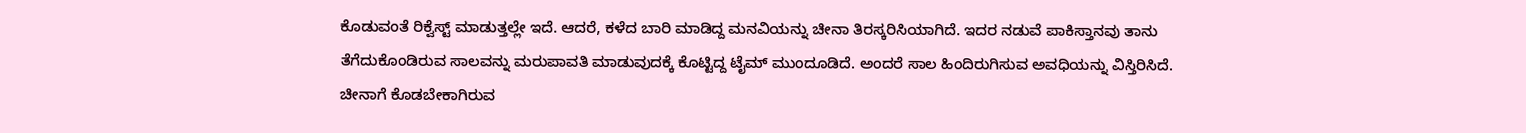ಕೊಡುವಂತೆ ರಿಕ್ವೆಸ್ಟ್ ಮಾಡುತ್ತಲ್ಲೇ ಇದೆ. ಆದರೆ, ಕಳೆದ ಬಾರಿ ಮಾಡಿದ್ದ ಮನವಿಯನ್ನು ಚೀನಾ ತಿರಸ್ಕರಿಸಿಯಾಗಿದೆ. ಇದರ ನಡುವೆ ಪಾಕಿಸ್ತಾನವು ತಾನು ತೆಗೆದುಕೊಂಡಿರುವ ಸಾಲವನ್ನು ಮರುಪಾವತಿ ಮಾಡುವುದಕ್ಕೆ ಕೊಟ್ಟಿದ್ದ ಟೈಮ್ ಮುಂದೂಡಿದೆ. ಅಂದರೆ ಸಾಲ ಹಿಂದಿರುಗಿಸುವ ಅವಧಿಯನ್ನು ವಿಸ್ತಿರಿಸಿದೆ.
ಚೀನಾಗೆ ಕೊಡಬೇಕಾಗಿರುವ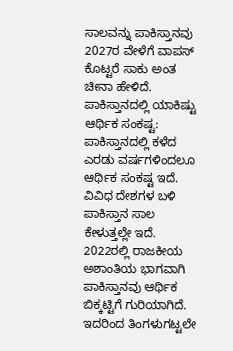ಸಾಲವನ್ನು ಪಾಕಿಸ್ತಾನವು 2027ರ ವೇಳೆಗೆ ವಾಪಸ್ ಕೊಟ್ಟರೆ ಸಾಕು ಅಂತ ಚೀನಾ ಹೇಳಿದೆ.
ಪಾಕಿಸ್ತಾನದಲ್ಲಿ ಯಾಕಿಷ್ಟು ಆರ್ಥಿಕ ಸಂಕಷ್ಟ: ಪಾಕಿಸ್ತಾನದಲ್ಲಿ ಕಳೆದ ಎರಡು ವರ್ಷಗಳಿಂದಲೂ ಆರ್ಥಿಕ ಸಂಕಷ್ಟ ಇದೆ. ವಿವಿಧ ದೇಶಗಳ ಬಳಿ ಪಾಕಿಸ್ತಾನ ಸಾಲ ಕೇಳುತ್ತಲ್ಲೇ ಇದೆ. 2022ರಲ್ಲಿ ರಾಜಕೀಯ ಅಶಾಂತಿಯ ಭಾಗವಾಗಿ ಪಾಕಿಸ್ತಾನವು ಆರ್ಥಿಕ ಬಿಕ್ಕಟ್ಟಿಗೆ ಗುರಿಯಾಗಿದೆ. ಇದರಿಂದ ತಿಂಗಳುಗಟ್ಟಲೇ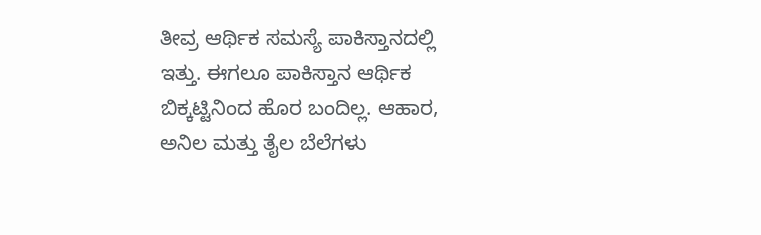ತೀವ್ರ ಆರ್ಥಿಕ ಸಮಸ್ಯೆ ಪಾಕಿಸ್ತಾನದಲ್ಲಿ ಇತ್ತು. ಈಗಲೂ ಪಾಕಿಸ್ತಾನ ಆರ್ಥಿಕ ಬಿಕ್ಕಟ್ಟಿನಿಂದ ಹೊರ ಬಂದಿಲ್ಲ. ಆಹಾರ, ಅನಿಲ ಮತ್ತು ತೈಲ ಬೆಲೆಗಳು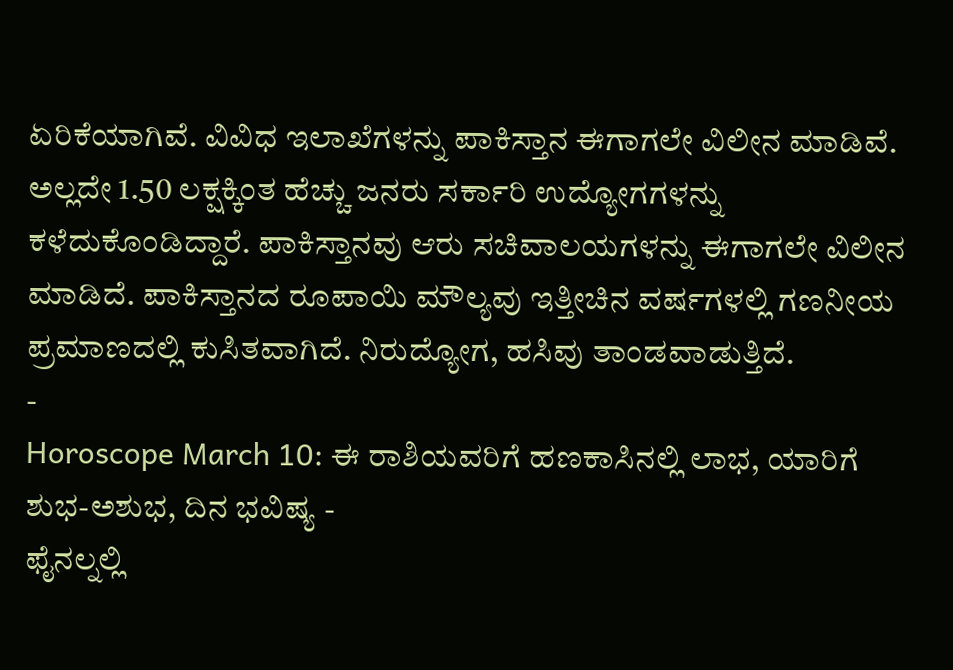ಏರಿಕೆಯಾಗಿವೆ. ವಿವಿಧ ಇಲಾಖೆಗಳನ್ನು ಪಾಕಿಸ್ತಾನ ಈಗಾಗಲೇ ವಿಲೀನ ಮಾಡಿವೆ.
ಅಲ್ಲದೇ 1.50 ಲಕ್ಷಕ್ಕಿಂತ ಹೆಚ್ಚು ಜನರು ಸರ್ಕಾರಿ ಉದ್ಯೋಗಗಳನ್ನು ಕಳೆದುಕೊಂಡಿದ್ದಾರೆ. ಪಾಕಿಸ್ತಾನವು ಆರು ಸಚಿವಾಲಯಗಳನ್ನು ಈಗಾಗಲೇ ವಿಲೀನ ಮಾಡಿದೆ. ಪಾಕಿಸ್ತಾನದ ರೂಪಾಯಿ ಮೌಲ್ಯವು ಇತ್ತೀಚಿನ ವರ್ಷಗಳಲ್ಲಿ ಗಣನೀಯ ಪ್ರಮಾಣದಲ್ಲಿ ಕುಸಿತವಾಗಿದೆ. ನಿರುದ್ಯೋಗ, ಹಸಿವು ತಾಂಡವಾಡುತ್ತಿದೆ.
-
Horoscope March 10: ಈ ರಾಶಿಯವರಿಗೆ ಹಣಕಾಸಿನಲ್ಲಿ ಲಾಭ, ಯಾರಿಗೆ ಶುಭ-ಅಶುಭ, ದಿನ ಭವಿಷ್ಯ -
ಫೈನಲ್ನಲ್ಲಿ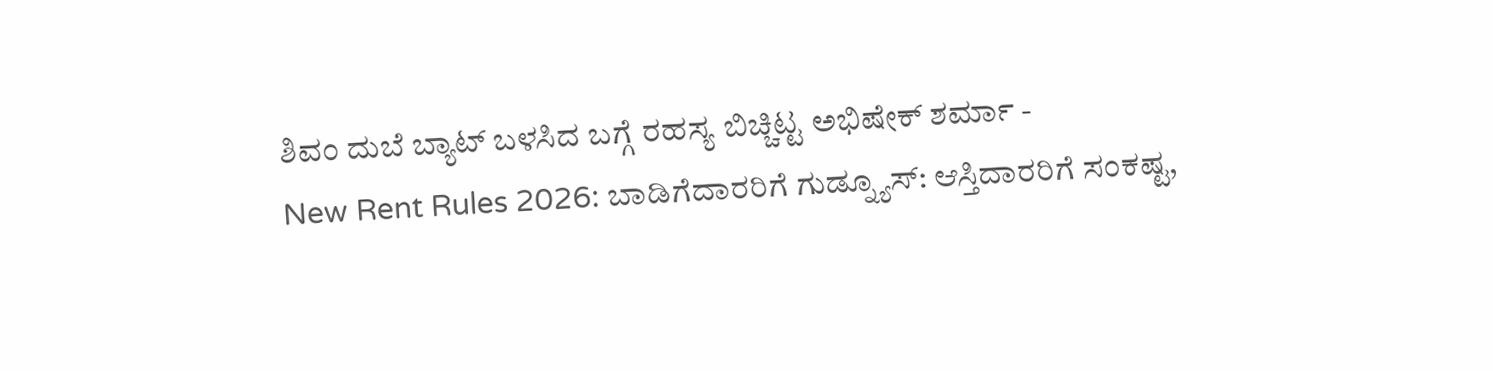ಶಿವಂ ದುಬೆ ಬ್ಯಾಟ್ ಬಳಸಿದ ಬಗ್ಗೆ ರಹಸ್ಯ ಬಿಚ್ಚಿಟ್ಟ ಅಭಿಷೇಕ್ ಶರ್ಮಾ -
New Rent Rules 2026: ಬಾಡಿಗೆದಾರರಿಗೆ ಗುಡ್ನ್ಯೂಸ್: ಆಸ್ತಿದಾರರಿಗೆ ಸಂಕಷ್ಟ,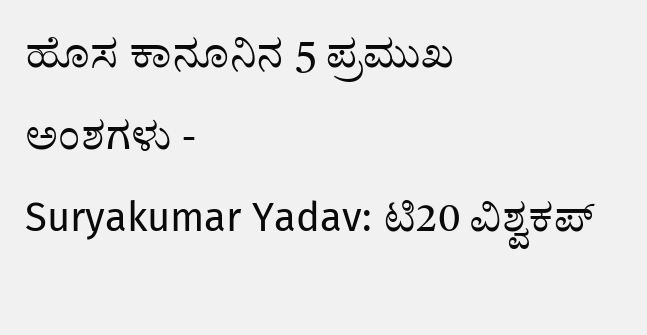ಹೊಸ ಕಾನೂನಿನ 5 ಪ್ರಮುಖ ಅಂಶಗಳು -
Suryakumar Yadav: ಟಿ20 ವಿಶ್ವಕಪ್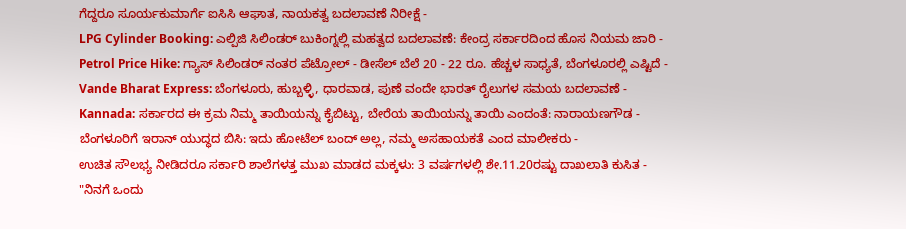ಗೆದ್ದರೂ ಸೂರ್ಯಕುಮಾರ್ಗೆ ಐಸಿಸಿ ಆಘಾತ, ನಾಯಕತ್ವ ಬದಲಾವಣೆ ನಿರೀಕ್ಷೆ -
LPG Cylinder Booking: ಎಲ್ಪಿಜಿ ಸಿಲಿಂಡರ್ ಬುಕಿಂಗ್ನಲ್ಲಿ ಮಹತ್ವದ ಬದಲಾವಣೆ: ಕೇಂದ್ರ ಸರ್ಕಾರದಿಂದ ಹೊಸ ನಿಯಮ ಜಾರಿ -
Petrol Price Hike: ಗ್ಯಾಸ್ ಸಿಲಿಂಡರ್ ನಂತರ ಪೆಟ್ರೋಲ್ - ಡೀಸೆಲ್ ಬೆಲೆ 20 - 22 ರೂ. ಹೆಚ್ಚಳ ಸಾಧ್ಯತೆ, ಬೆಂಗಳೂರಲ್ಲಿ ಎಷ್ಟಿದೆ -
Vande Bharat Express: ಬೆಂಗಳೂರು, ಹುಬ್ಬಳ್ಳಿ, ಧಾರವಾಡ, ಪುಣೆ ವಂದೇ ಭಾರತ್ ರೈಲುಗಳ ಸಮಯ ಬದಲಾವಣೆ -
Kannada: ಸರ್ಕಾರದ ಈ ಕ್ರಮ ನಿಮ್ಮ ತಾಯಿಯನ್ನು ಕೈಬಿಟ್ಟು, ಬೇರೆಯ ತಾಯಿಯನ್ನು ತಾಯಿ ಎಂದಂತೆ: ನಾರಾಯಣಗೌಡ -
ಬೆಂಗಳೂರಿಗೆ ಇರಾನ್ ಯುದ್ಧದ ಬಿಸಿ: ಇದು ಹೋಟೆಲ್ ಬಂದ್ ಅಲ್ಲ, ನಮ್ಮ ಅಸಹಾಯಕತೆ ಎಂದ ಮಾಲೀಕರು -
ಉಚಿತ ಸೌಲಭ್ಯ ನೀಡಿದರೂ ಸರ್ಕಾರಿ ಶಾಲೆಗಳತ್ತ ಮುಖ ಮಾಡದ ಮಕ್ಕಳು: 3 ವರ್ಷಗಳಲ್ಲಿ ಶೇ.11.20ರಷ್ಟು ದಾಖಲಾತಿ ಕುಸಿತ -
"ನಿನಗೆ ಒಂದು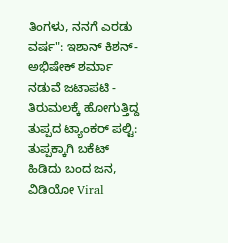ತಿಂಗಳು, ನನಗೆ ಎರಡು ವರ್ಷ": ಇಶಾನ್ ಕಿಶನ್-ಅಭಿಷೇಕ್ ಶರ್ಮಾ ನಡುವೆ ಜಟಾಪಟಿ -
ತಿರುಮಲಕ್ಕೆ ಹೋಗುತ್ತಿದ್ದ ತುಪ್ಪದ ಟ್ಯಾಂಕರ್ ಪಲ್ಟಿ: ತುಪ್ಪಕ್ಕಾಗಿ ಬಕೆಟ್ ಹಿಡಿದು ಬಂದ ಜನ, ವಿಡಿಯೋ Viral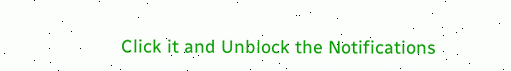Click it and Unblock the Notifications